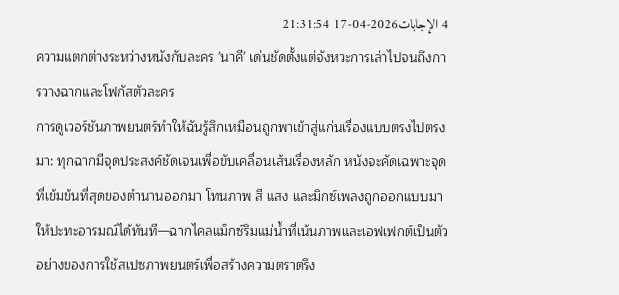4 الإجابات2026-04-17 21:31:54
ความแตกต่างระหว่างหนังกับละคร 'นาคี' เด่นชัดตั้งแต่จังหวะการเล่าไปจนถึงการวางฉากและโฟกัสตัวละคร
การดูเวอร์ชันภาพยนตร์ทำให้ฉันรู้สึกเหมือนถูกพาเข้าสู่แก่นเรื่องแบบตรงไปตรงมา: ทุกฉากมีจุดประสงค์ชัดเจนเพื่อขับเคลื่อนเส้นเรื่องหลัก หนังจะคัดเฉพาะจุดที่เข้มข้นที่สุดของตำนานออกมา โทนภาพ สี แสง และมิกซ์เพลงถูกออกแบบมาให้ปะทะอารมณ์ได้ทันที—ฉากไคลแม็กซ์ริมแม่น้ำที่เน้นภาพและเอฟเฟกต์เป็นตัวอย่างของการใช้สเปซภาพยนตร์เพื่อสร้างความตราตรึง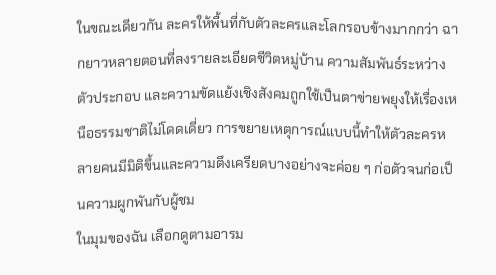ในขณะเดียวกัน ละครให้พื้นที่กับตัวละครและโลกรอบข้างมากกว่า ฉากยาวหลายตอนที่ลงรายละเอียดชีวิตหมู่บ้าน ความสัมพันธ์ระหว่างตัวประกอบ และความขัดแย้งเชิงสังคมถูกใช้เป็นตาข่ายพยุงให้เรื่องเหนือธรรมชาติไม่โดดเดี่ยว การขยายเหตุการณ์แบบนี้ทำให้ตัวละครหลายคนมีมิติขึ้นและความตึงเครียดบางอย่างจะค่อย ๆ ก่อตัวจนก่อเป็นความผูกพันกับผู้ชม
ในมุมของฉัน เลือกดูตามอารม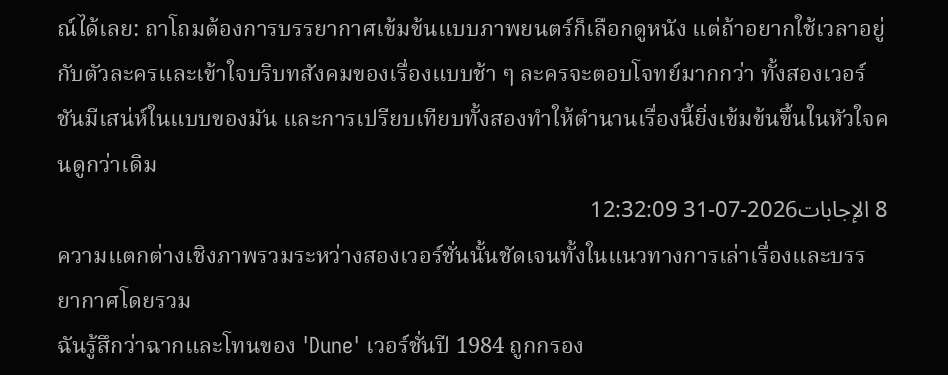ณ์ได้เลย: ถาโถมต้องการบรรยากาศเข้มข้นแบบภาพยนตร์ก็เลือกดูหนัง แต่ถ้าอยากใช้เวลาอยู่กับตัวละครและเข้าใจบริบทสังคมของเรื่องแบบช้า ๆ ละครจะตอบโจทย์มากกว่า ทั้งสองเวอร์ชันมีเสน่ห์ในแบบของมัน และการเปรียบเทียบทั้งสองทำให้ตำนานเรื่องนี้ยิ่งเข้มข้นขึ้นในหัวใจคนดูกว่าเดิม
8 الإجابات2026-07-31 12:32:09
ความแตกต่างเชิงภาพรวมระหว่างสองเวอร์ชั่นนั้นชัดเจนทั้งในแนวทางการเล่าเรื่องและบรรยากาศโดยรวม
ฉันรู้สึกว่าฉากและโทนของ 'Dune' เวอร์ชั่นปี 1984 ถูกกรอง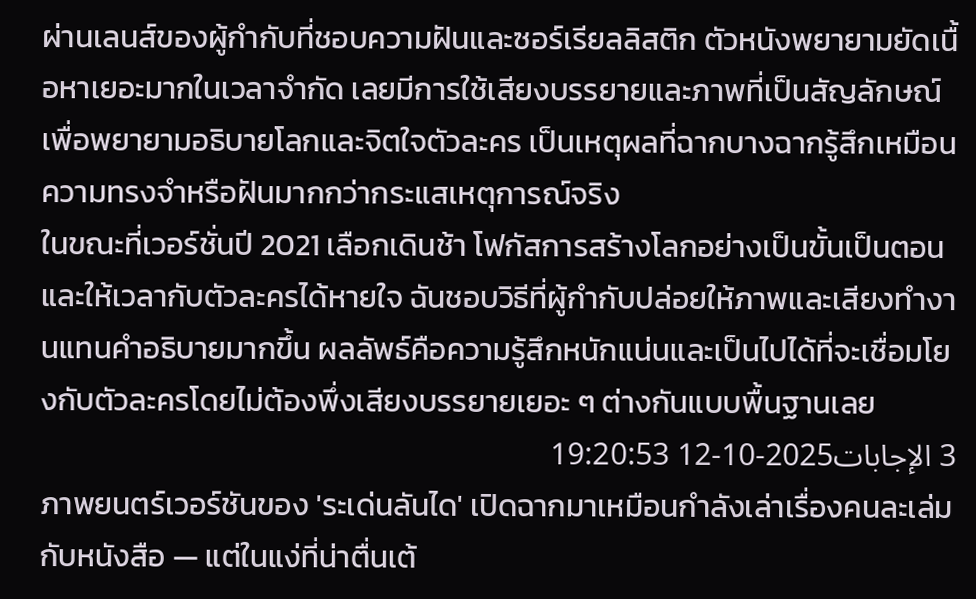ผ่านเลนส์ของผู้กำกับที่ชอบความฝันและซอร์เรียลลิสติก ตัวหนังพยายามยัดเนื้อหาเยอะมากในเวลาจำกัด เลยมีการใช้เสียงบรรยายและภาพที่เป็นสัญลักษณ์เพื่อพยายามอธิบายโลกและจิตใจตัวละคร เป็นเหตุผลที่ฉากบางฉากรู้สึกเหมือนความทรงจำหรือฝันมากกว่ากระแสเหตุการณ์จริง
ในขณะที่เวอร์ชั่นปี 2021 เลือกเดินช้า โฟกัสการสร้างโลกอย่างเป็นขั้นเป็นตอนและให้เวลากับตัวละครได้หายใจ ฉันชอบวิธีที่ผู้กำกับปล่อยให้ภาพและเสียงทำงานแทนคำอธิบายมากขึ้น ผลลัพธ์คือความรู้สึกหนักแน่นและเป็นไปได้ที่จะเชื่อมโยงกับตัวละครโดยไม่ต้องพึ่งเสียงบรรยายเยอะ ๆ ต่างกันแบบพื้นฐานเลย
3 الإجابات2025-10-12 19:20:53
ภาพยนตร์เวอร์ชันของ 'ระเด่นลันได' เปิดฉากมาเหมือนกำลังเล่าเรื่องคนละเล่มกับหนังสือ — แต่ในแง่ที่น่าตื่นเต้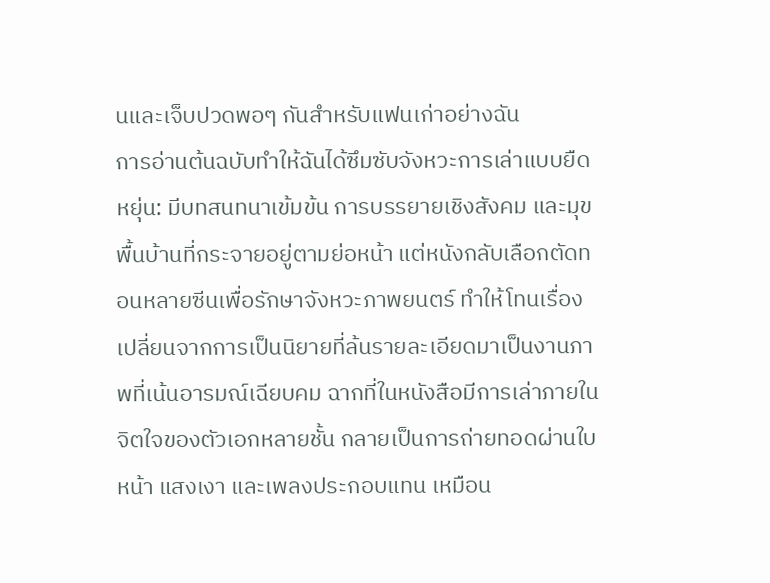นและเจ็บปวดพอๆ กันสำหรับแฟนเก่าอย่างฉัน
การอ่านต้นฉบับทำให้ฉันได้ซึมซับจังหวะการเล่าแบบยืดหยุ่น: มีบทสนทนาเข้มข้น การบรรยายเชิงสังคม และมุขพื้นบ้านที่กระจายอยู่ตามย่อหน้า แต่หนังกลับเลือกตัดทอนหลายซีนเพื่อรักษาจังหวะภาพยนตร์ ทำให้โทนเรื่องเปลี่ยนจากการเป็นนิยายที่ล้นรายละเอียดมาเป็นงานภาพที่เน้นอารมณ์เฉียบคม ฉากที่ในหนังสือมีการเล่าภายในจิตใจของตัวเอกหลายชั้น กลายเป็นการถ่ายทอดผ่านใบหน้า แสงเงา และเพลงประกอบแทน เหมือน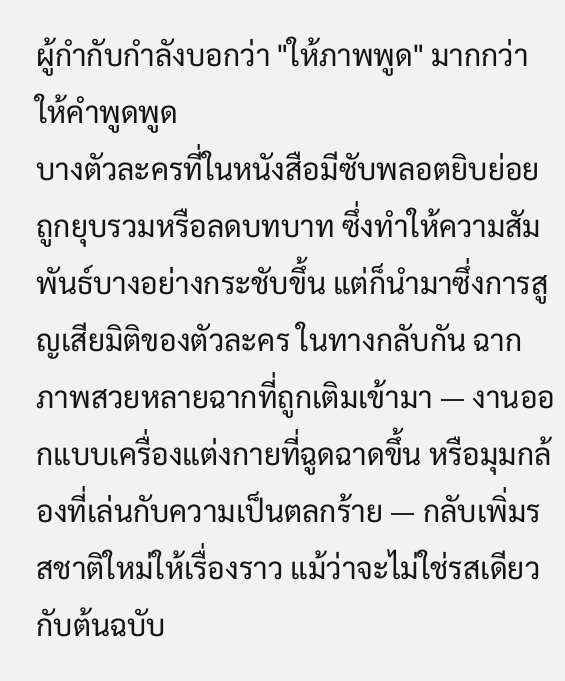ผู้กำกับกำลังบอกว่า "ให้ภาพพูด" มากกว่าให้คำพูดพูด
บางตัวละครที่ในหนังสือมีซับพลอตยิบย่อย ถูกยุบรวมหรือลดบทบาท ซึ่งทำให้ความสัมพันธ์บางอย่างกระชับขึ้น แต่ก็นำมาซึ่งการสูญเสียมิติของตัวละคร ในทางกลับกัน ฉากภาพสวยหลายฉากที่ถูกเติมเข้ามา — งานออกแบบเครื่องแต่งกายที่ฉูดฉาดขึ้น หรือมุมกล้องที่เล่นกับความเป็นตลกร้าย — กลับเพิ่มรสชาติใหม่ให้เรื่องราว แม้ว่าจะไม่ใช่รสเดียวกับต้นฉบับ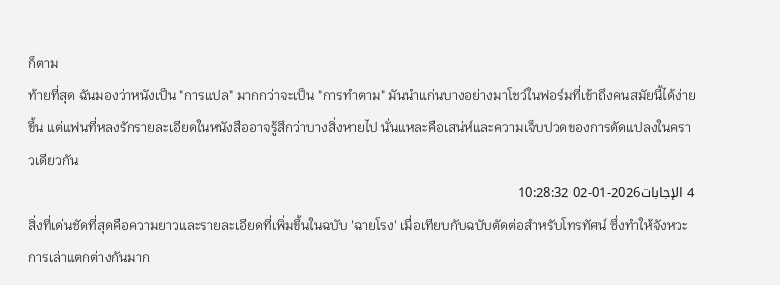ก็ตาม
ท้ายที่สุด ฉันมองว่าหนังเป็น "การแปล" มากกว่าจะเป็น "การทำตาม" มันนำแก่นบางอย่างมาโชว์ในฟอร์มที่เข้าถึงคนสมัยนี้ได้ง่ายขึ้น แต่แฟนที่หลงรักรายละเอียดในหนังสืออาจรู้สึกว่าบางสิ่งหายไป นั่นแหละคือเสน่ห์และความเจ็บปวดของการดัดแปลงในคราวเดียวกัน
4 الإجابات2026-01-02 10:28:32
สิ่งที่เด่นชัดที่สุดคือความยาวและรายละเอียดที่เพิ่มขึ้นในฉบับ 'ฉายโรง' เมื่อเทียบกับฉบับตัดต่อสำหรับโทรทัศน์ ซึ่งทำให้จังหวะการเล่าแตกต่างกันมาก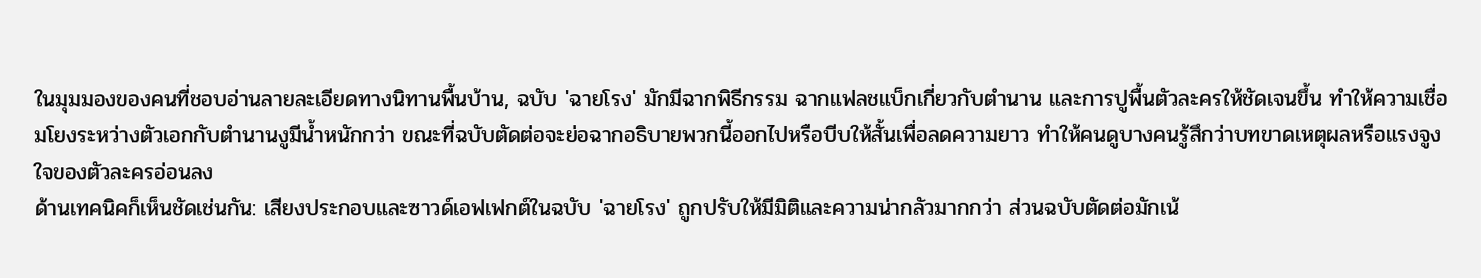ในมุมมองของคนที่ชอบอ่านลายละเอียดทางนิทานพื้นบ้าน, ฉบับ 'ฉายโรง' มักมีฉากพิธีกรรม ฉากแฟลชแบ็กเกี่ยวกับตำนาน และการปูพื้นตัวละครให้ชัดเจนขึ้น ทำให้ความเชื่อมโยงระหว่างตัวเอกกับตำนานงูมีน้ำหนักกว่า ขณะที่ฉบับตัดต่อจะย่อฉากอธิบายพวกนี้ออกไปหรือบีบให้สั้นเพื่อลดความยาว ทำให้คนดูบางคนรู้สึกว่าบทขาดเหตุผลหรือแรงจูงใจของตัวละครอ่อนลง
ด้านเทคนิคก็เห็นชัดเช่นกัน: เสียงประกอบและซาวด์เอฟเฟกต์ในฉบับ 'ฉายโรง' ถูกปรับให้มีมิติและความน่ากลัวมากกว่า ส่วนฉบับตัดต่อมักเน้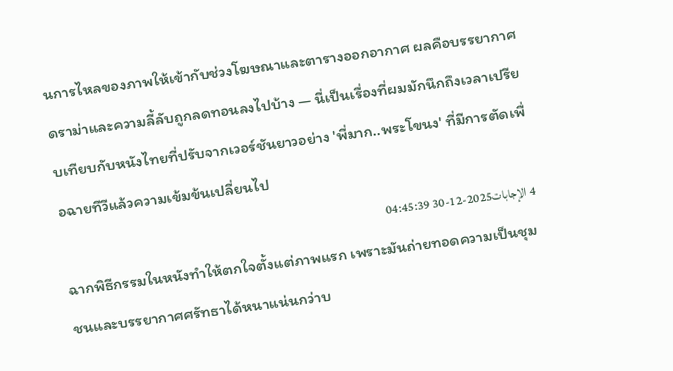นการไหลของภาพให้เข้ากับช่วงโฆษณาและตารางออกอากาศ ผลคือบรรยากาศดราม่าและความลี้ลับถูกลดทอนลงไปบ้าง — นี่เป็นเรื่องที่ผมมักนึกถึงเวลาเปรียบเทียบกับหนังไทยที่ปรับจากเวอร์ชันยาวอย่าง 'พี่มาก..พระโขนง' ที่มีการตัดเพื่อฉายทีวีแล้วความเข้มข้นเปลี่ยนไป
4 الإجابات2025-12-30 04:45:39
ฉากพิธีกรรมในหนังทำให้ตกใจตั้งแต่ภาพแรก เพราะมันถ่ายทอดความเป็นชุมชนและบรรยากาศศรัทธาได้หนาแน่นกว่าบ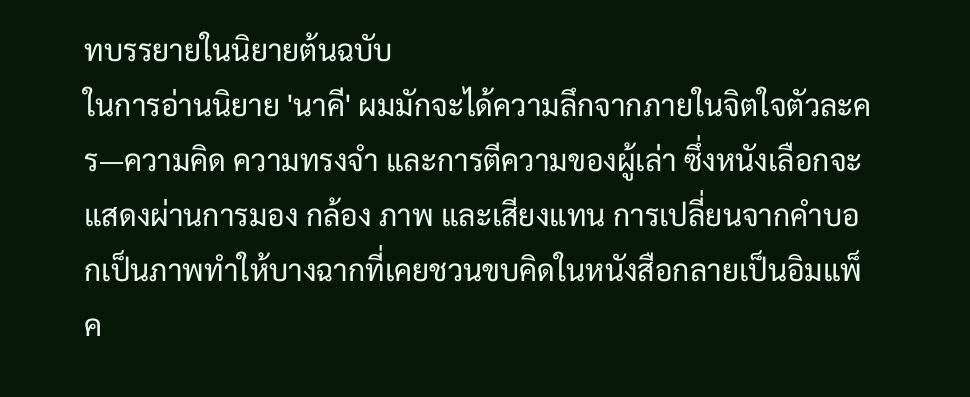ทบรรยายในนิยายต้นฉบับ
ในการอ่านนิยาย 'นาคี' ผมมักจะได้ความลึกจากภายในจิตใจตัวละคร—ความคิด ความทรงจำ และการตีความของผู้เล่า ซึ่งหนังเลือกจะแสดงผ่านการมอง กล้อง ภาพ และเสียงแทน การเปลี่ยนจากคำบอกเป็นภาพทำให้บางฉากที่เคยชวนขบคิดในหนังสือกลายเป็นอิมแพ็ค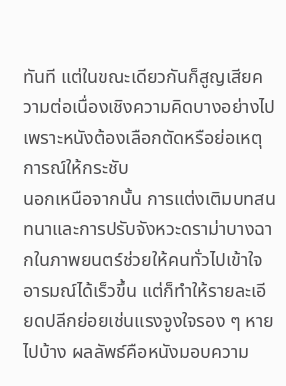ทันที แต่ในขณะเดียวกันก็สูญเสียความต่อเนื่องเชิงความคิดบางอย่างไป เพราะหนังต้องเลือกตัดหรือย่อเหตุการณ์ให้กระชับ
นอกเหนือจากนั้น การแต่งเติมบทสนทนาและการปรับจังหวะดราม่าบางฉากในภาพยนตร์ช่วยให้คนทั่วไปเข้าใจอารมณ์ได้เร็วขึ้น แต่ก็ทำให้รายละเอียดปลีกย่อยเช่นแรงจูงใจรอง ๆ หายไปบ้าง ผลลัพธ์คือหนังมอบความ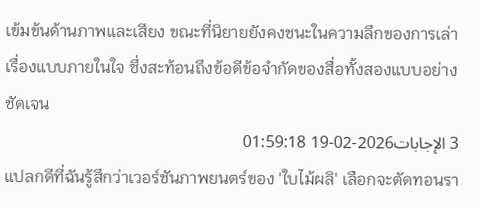เข้มข้นด้านภาพและเสียง ขณะที่นิยายยังคงชนะในความลึกของการเล่าเรื่องแบบภายในใจ ซึ่งสะท้อนถึงข้อดีข้อจำกัดของสื่อทั้งสองแบบอย่างชัดเจน
3 الإجابات2026-02-19 01:59:18
แปลกดีที่ฉันรู้สึกว่าเวอร์ชันภาพยนตร์ของ 'ใบไม้ผลิ' เลือกจะตัดทอนรา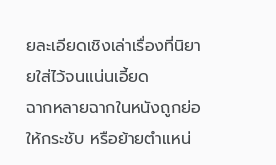ยละเอียดเชิงเล่าเรื่องที่นิยายใส่ไว้จนแน่นเอี้ยด
ฉากหลายฉากในหนังถูกย่อให้กระชับ หรือย้ายตำแหน่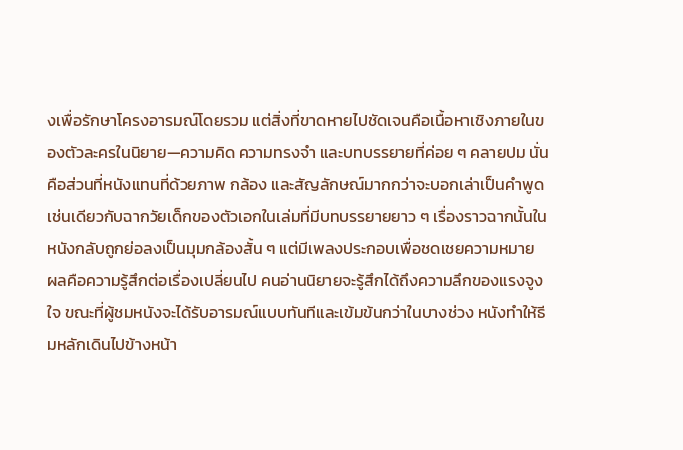งเพื่อรักษาโครงอารมณ์โดยรวม แต่สิ่งที่ขาดหายไปชัดเจนคือเนื้อหาเชิงภายในของตัวละครในนิยาย—ความคิด ความทรงจำ และบทบรรยายที่ค่อย ๆ คลายปม นั่นคือส่วนที่หนังแทนที่ด้วยภาพ กล้อง และสัญลักษณ์มากกว่าจะบอกเล่าเป็นคำพูด เช่นเดียวกับฉากวัยเด็กของตัวเอกในเล่มที่มีบทบรรยายยาว ๆ เรื่องราวฉากนั้นในหนังกลับถูกย่อลงเป็นมุมกล้องสั้น ๆ แต่มีเพลงประกอบเพื่อชดเชยความหมาย
ผลคือความรู้สึกต่อเรื่องเปลี่ยนไป คนอ่านนิยายจะรู้สึกได้ถึงความลึกของแรงจูงใจ ขณะที่ผู้ชมหนังจะได้รับอารมณ์แบบทันทีและเข้มข้นกว่าในบางช่วง หนังทำให้ธีมหลักเดินไปข้างหน้า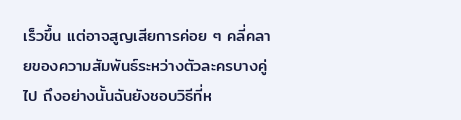เร็วขึ้น แต่อาจสูญเสียการค่อย ๆ คลี่คลายของความสัมพันธ์ระหว่างตัวละครบางคู่ไป ถึงอย่างนั้นฉันยังชอบวิธีที่ห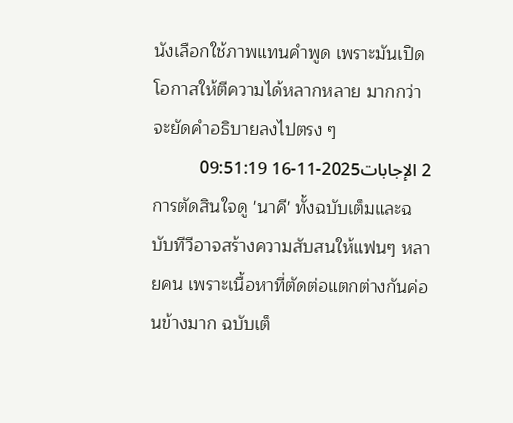นังเลือกใช้ภาพแทนคำพูด เพราะมันเปิดโอกาสให้ตีความได้หลากหลาย มากกว่าจะยัดคำอธิบายลงไปตรง ๆ
2 الإجابات2025-11-16 09:51:19
การตัดสินใจดู 'นาคี' ทั้งฉบับเต็มและฉบับทีวีอาจสร้างความสับสนให้แฟนๆ หลายคน เพราะเนื้อหาที่ตัดต่อแตกต่างกันค่อนข้างมาก ฉบับเต็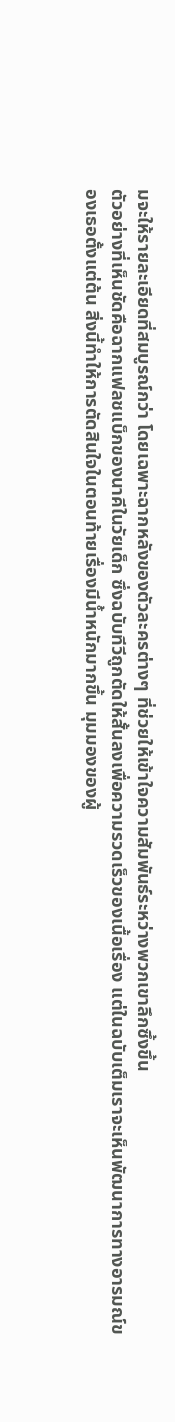มจะให้รายละเอียดที่สมบูรณ์กว่า โดยเฉพาะฉากหลังของตัวละครต่างๆ ที่ช่วยให้เข้าใจความสัมพันธ์ระหว่างพวกเขาลึกซึ้งขึ้น
ตัวอย่างที่เห็นชัดคือฉากแฟลชแบ็กของนาคีในวัยเด็ก ซึ่งฉบับทีวีถูกตัดให้สั้นลงเพื่อความรวดเร็วของเนื้อเรื่อง แต่ในฉบับเต็มเราจะเห็นพัฒนาการทางอารมณ์ของเธอตั้งแต่ต้น สิ่งนี้ทำให้การตัดสินใจในตอนท้ายเรื่องมีน้ำหนักมากขึ้น มุมมองของผู้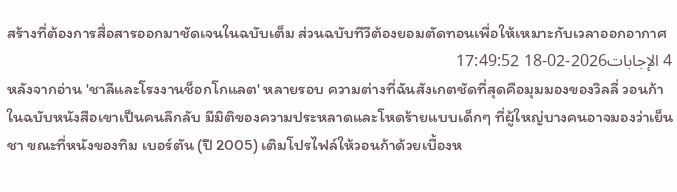สร้างที่ต้องการสื่อสารออกมาชัดเจนในฉบับเต็ม ส่วนฉบับทีวีต้องยอมตัดทอนเพื่อให้เหมาะกับเวลาออกอากาศ
4 الإجابات2026-02-18 17:49:52
หลังจากอ่าน 'ชาลีและโรงงานช็อกโกแลต' หลายรอบ ความต่างที่ฉันสังเกตชัดที่สุดคือมุมมองของวิลลี่ วอนก้า ในฉบับหนังสือเขาเป็นคนลึกลับ มีมิติของความประหลาดและโหดร้ายแบบเด็กๆ ที่ผู้ใหญ่บางคนอาจมองว่าเย็นชา ขณะที่หนังของทิม เบอร์ตัน (ปี 2005) เติมโปรไฟล์ให้วอนก้าด้วยเบื้องห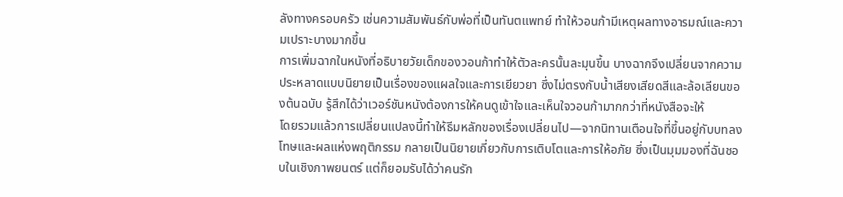ลังทางครอบครัว เช่นความสัมพันธ์กับพ่อที่เป็นทันตแพทย์ ทำให้วอนก้ามีเหตุผลทางอารมณ์และความเปราะบางมากขึ้น
การเพิ่มฉากในหนังที่อธิบายวัยเด็กของวอนก้าทำให้ตัวละครนั้นละมุนขึ้น บางฉากจึงเปลี่ยนจากความประหลาดแบบนิยายเป็นเรื่องของแผลใจและการเยียวยา ซึ่งไม่ตรงกับน้ำเสียงเสียดสีและล้อเลียนของต้นฉบับ รู้สึกได้ว่าเวอร์ชันหนังต้องการให้คนดูเข้าใจและเห็นใจวอนก้ามากกว่าที่หนังสือจะให้
โดยรวมแล้วการเปลี่ยนแปลงนี้ทำให้ธีมหลักของเรื่องเปลี่ยนไป—จากนิทานเตือนใจที่ขึ้นอยู่กับบทลงโทษและผลแห่งพฤติกรรม กลายเป็นนิยายเกี่ยวกับการเติบโตและการให้อภัย ซึ่งเป็นมุมมองที่ฉันชอบในเชิงภาพยนตร์ แต่ก็ยอมรับได้ว่าคนรัก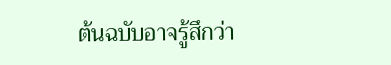ต้นฉบับอาจรู้สึกว่า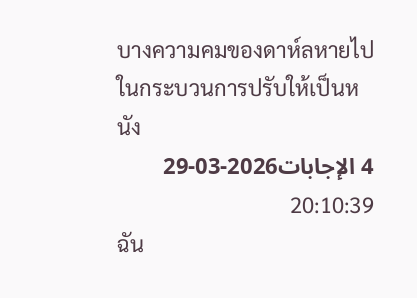บางความคมของดาห์ลหายไปในกระบวนการปรับให้เป็นหนัง
4 الإجابات2026-03-29 20:10:39
ฉัน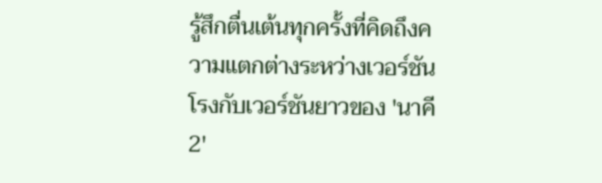รู้สึกตื่นเต้นทุกครั้งที่คิดถึงความแตกต่างระหว่างเวอร์ชันโรงกับเวอร์ชันยาวของ 'นาคี 2'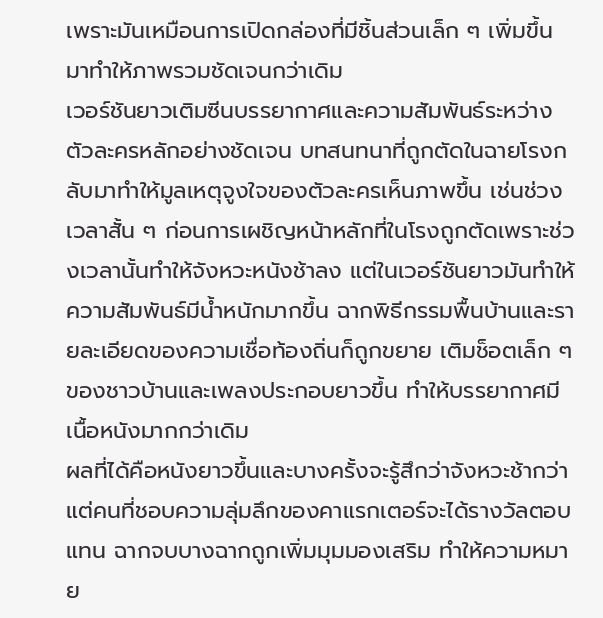เพราะมันเหมือนการเปิดกล่องที่มีชิ้นส่วนเล็ก ๆ เพิ่มขึ้นมาทำให้ภาพรวมชัดเจนกว่าเดิม
เวอร์ชันยาวเติมซีนบรรยากาศและความสัมพันธ์ระหว่างตัวละครหลักอย่างชัดเจน บทสนทนาที่ถูกตัดในฉายโรงกลับมาทำให้มูลเหตุจูงใจของตัวละครเห็นภาพขึ้น เช่นช่วงเวลาสั้น ๆ ก่อนการเผชิญหน้าหลักที่ในโรงถูกตัดเพราะช่วงเวลานั้นทำให้จังหวะหนังช้าลง แต่ในเวอร์ชันยาวมันทำให้ความสัมพันธ์มีน้ำหนักมากขึ้น ฉากพิธีกรรมพื้นบ้านและรายละเอียดของความเชื่อท้องถิ่นก็ถูกขยาย เติมช็อตเล็ก ๆ ของชาวบ้านและเพลงประกอบยาวขึ้น ทำให้บรรยากาศมีเนื้อหนังมากกว่าเดิม
ผลที่ได้คือหนังยาวขึ้นและบางครั้งจะรู้สึกว่าจังหวะช้ากว่า แต่คนที่ชอบความลุ่มลึกของคาแรกเตอร์จะได้รางวัลตอบแทน ฉากจบบางฉากถูกเพิ่มมุมมองเสริม ทำให้ความหมาย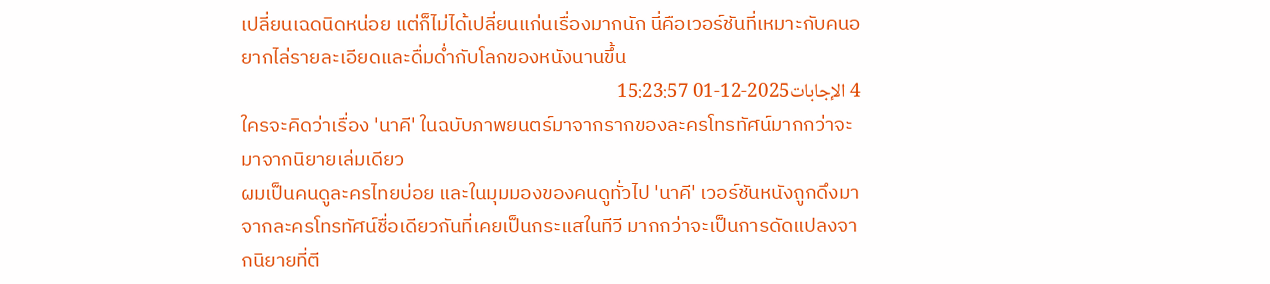เปลี่ยนเฉดนิดหน่อย แต่ก็ไม่ได้เปลี่ยนแก่นเรื่องมากนัก นี่คือเวอร์ชันที่เหมาะกับคนอยากไล่รายละเอียดและดื่มด่ำกับโลกของหนังนานขึ้น
4 الإجابات2025-12-01 15:23:57
ใครจะคิดว่าเรื่อง 'นาคี' ในฉบับภาพยนตร์มาจากรากของละครโทรทัศน์มากกว่าจะมาจากนิยายเล่มเดียว
ผมเป็นคนดูละครไทยบ่อย และในมุมมองของคนดูทั่วไป 'นาคี' เวอร์ชันหนังถูกดึงมาจากละครโทรทัศน์ชื่อเดียวกันที่เคยเป็นกระแสในทีวี มากกว่าจะเป็นการดัดแปลงจากนิยายที่ตี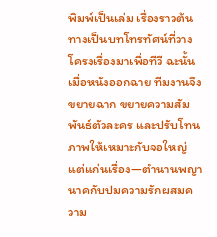พิมพ์เป็นเล่ม เรื่องราวต้นทางเป็นบทโทรทัศน์ที่วางโครงเรื่องมาเพื่อทีวี ฉะนั้นเมื่อหนังออกฉาย ทีมงานจึงขยายฉาก ขยายความสัมพันธ์ตัวละคร และปรับโทนภาพให้เหมาะกับจอใหญ่ แต่แก่นเรื่อง—ตำนานพญานาคกับปมความรักผสมความ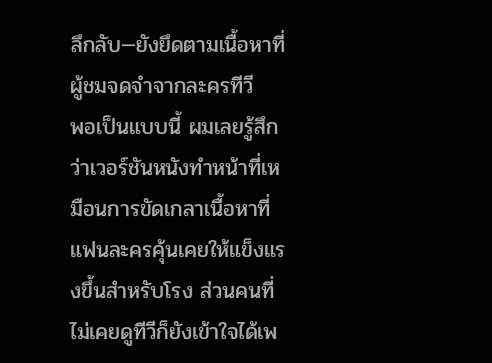ลึกลับ—ยังยึดตามเนื้อหาที่ผู้ชมจดจำจากละครทีวี
พอเป็นแบบนี้ ผมเลยรู้สึกว่าเวอร์ชันหนังทำหน้าที่เหมือนการขัดเกลาเนื้อหาที่แฟนละครคุ้นเคยให้แข็งแรงขึ้นสำหรับโรง ส่วนคนที่ไม่เคยดูทีวีก็ยังเข้าใจได้เพ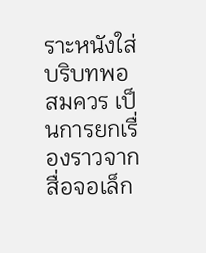ราะหนังใส่บริบทพอสมควร เป็นการยกเรื่องราวจากสื่อจอเล็ก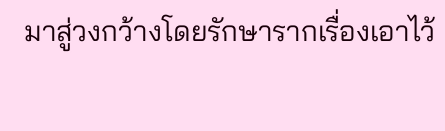มาสู่วงกว้างโดยรักษารากเรื่องเอาไว้